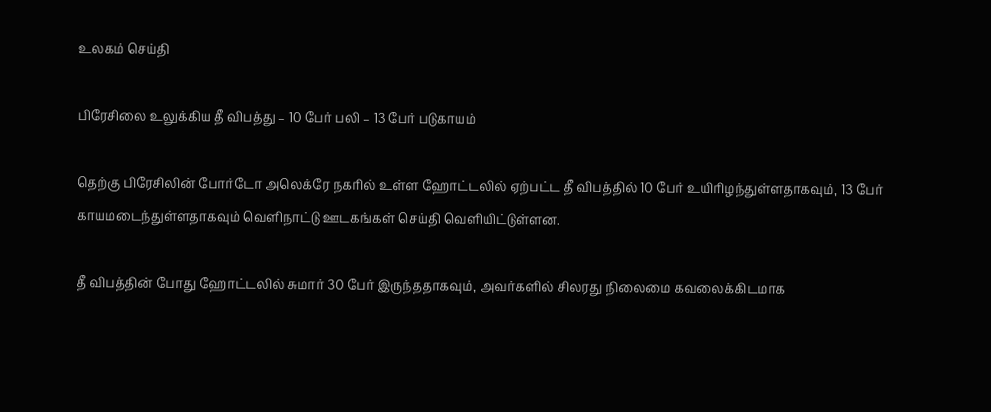உலகம் செய்தி

பிரேசிலை உலுக்கிய தீ விபத்து – 10 பேர் பலி – 13 பேர் படுகாயம்

தெற்கு பிரேசிலின் போர்டோ அலெக்ரே நகரில் உள்ள ஹோட்டலில் ஏற்பட்ட தீ விபத்தில் 10 பேர் உயிரிழந்துள்ளதாகவும், 13 பேர் காயமடைந்துள்ளதாகவும் வெளிநாட்டு ஊடகங்கள் செய்தி வெளியிட்டுள்ளன.

தீ விபத்தின் போது ஹோட்டலில் சுமார் 30 பேர் இருந்ததாகவும், அவர்களில் சிலரது நிலைமை கவலைக்கிடமாக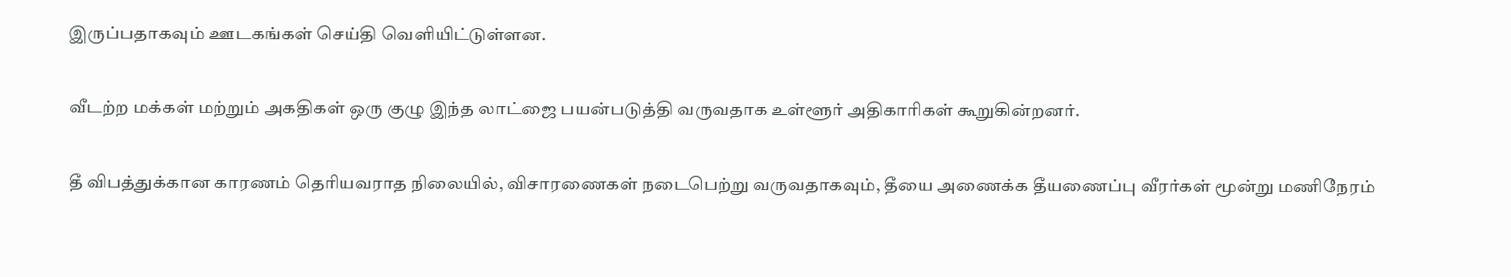இருப்பதாகவும் ஊடகங்கள் செய்தி வெளியிட்டுள்ளன.

வீடற்ற மக்கள் மற்றும் அகதிகள் ஒரு குழு இந்த லாட்ஜை பயன்படுத்தி வருவதாக உள்ளூர் அதிகாரிகள் கூறுகின்றனர்.

தீ விபத்துக்கான காரணம் தெரியவராத நிலையில், விசாரணைகள் நடைபெற்று வருவதாகவும், தீயை அணைக்க தீயணைப்பு வீரர்கள் மூன்று மணிநேரம்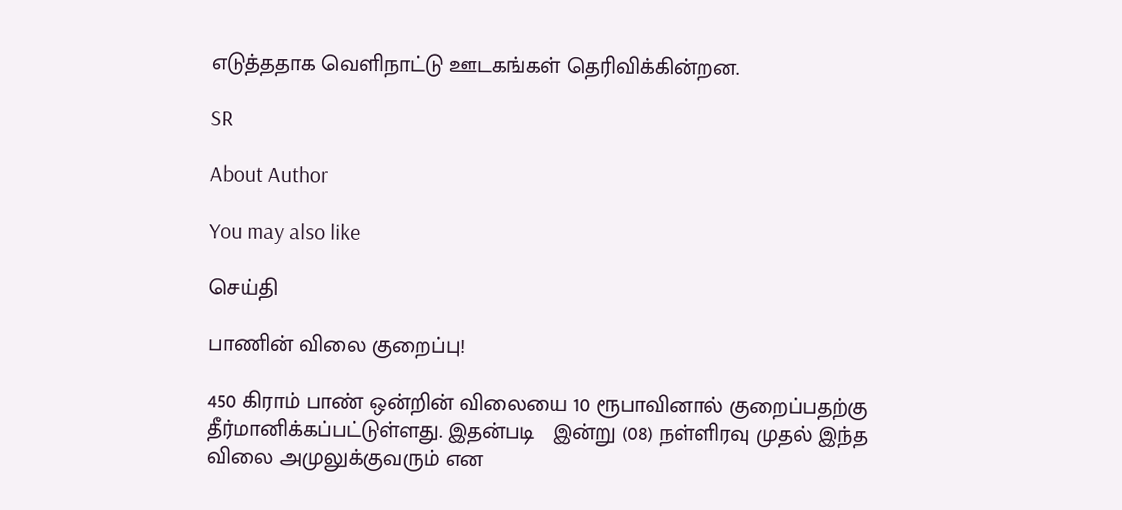எடுத்ததாக வெளிநாட்டு ஊடகங்கள் தெரிவிக்கின்றன.

SR

About Author

You may also like

செய்தி

பாணின் விலை குறைப்பு!

450 கிராம் பாண் ஒன்றின் விலையை 10 ரூபாவினால் குறைப்பதற்கு தீர்மானிக்கப்பட்டுள்ளது. இதன்படி   இன்று (08) நள்ளிரவு முதல் இந்த விலை அமுலுக்குவரும் என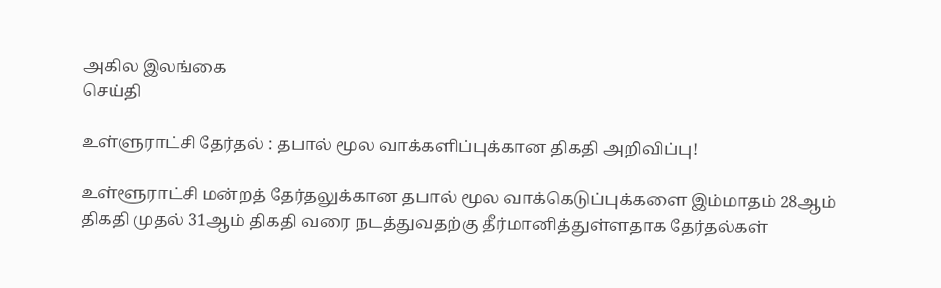அகில இலங்கை
செய்தி

உள்ளுராட்சி தேர்தல் : தபால் மூல வாக்களிப்புக்கான திகதி அறிவிப்பு!

உள்ளூராட்சி மன்றத் தேர்தலுக்கான தபால் மூல வாக்கெடுப்புக்களை இம்மாதம் 28ஆம் திகதி முதல் 31ஆம் திகதி வரை நடத்துவதற்கு தீர்மானித்துள்ளதாக தேர்தல்கள்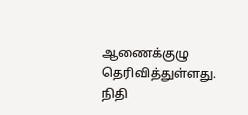ஆணைக்குழு தெரிவித்துள்ளது. நிதி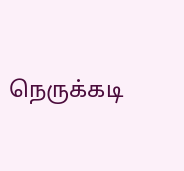நெருக்கடி